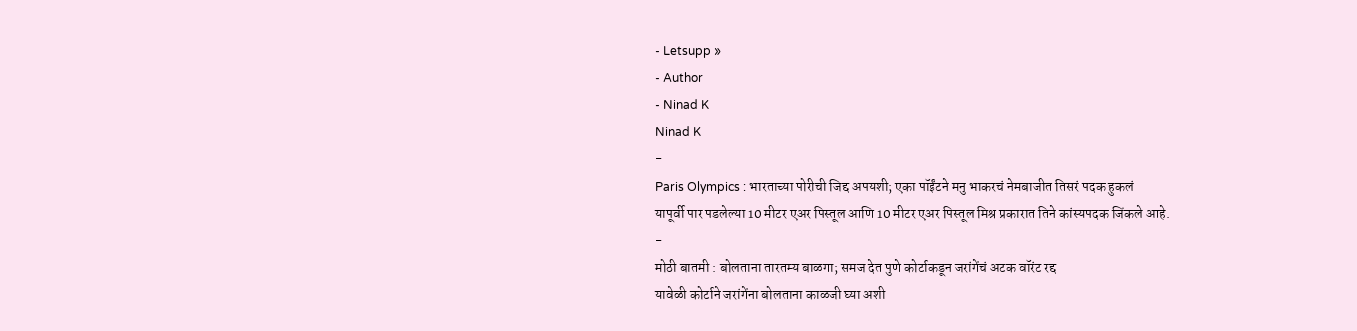- Letsupp »
- Author
- Ninad K
Ninad K
-
Paris Olympics : भारताच्या पोरीची जिद्द अपयशी; एका पॉईंटने मनु भाकरचं नेमबाजीत तिसरं पदक हुकलं
यापूर्वी पार पडलेल्या 10 मीटर एअर पिस्तूल आणि 10 मीटर एअर पिस्तूल मिश्र प्रकारात तिने कांस्यपदक जिंकले आहे.
-
मोठी बातमी : बोलताना तारतम्य बाळगा; समज देत पुणे कोर्टाकडून जरांगेंचं अटक वॉरंट रद्द
यावेळी कोर्टाने जरांगेंना बोलताना काळजी घ्या अशी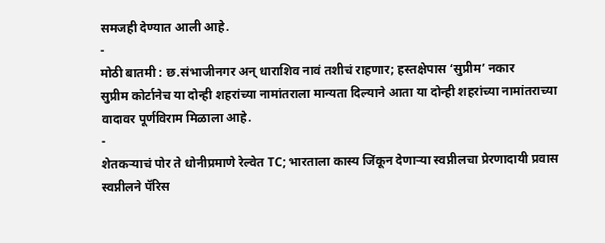समजही देण्यात आली आहे.
-
मोठी बातमी : छ.संभाजीनगर अन् धाराशिव नावं तशीचं राहणार; हस्तक्षेपास ‘सुप्रीम’ नकार
सुप्रीम कोर्टानेच या दोन्ही शहरांच्या नामांतराला मान्यता दिल्याने आता या दोन्ही शहरांच्या नामांतराच्या वादावर पूर्णविराम मिळाला आहे.
-
शेतकऱ्याचं पोर ते धोनीप्रमाणे रेल्वेत TC; भारताला कास्य जिंकून देणाऱ्या स्वप्नीलचा प्रेरणादायी प्रवास
स्वप्नीलने पॅरिस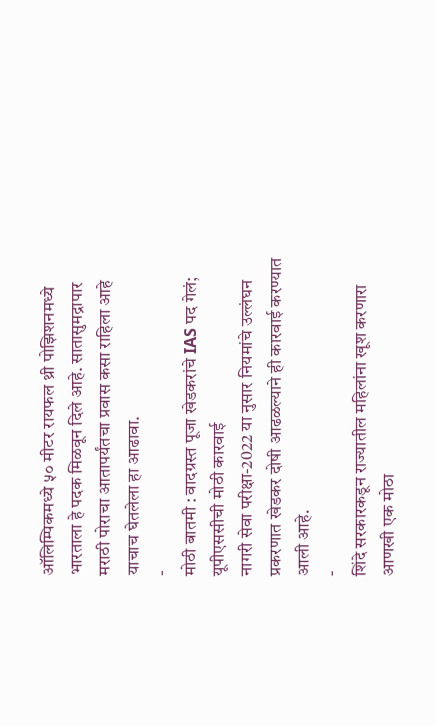ऑलिम्पिकमध्ये ५० मीटर रायफल थ्री पोझिशनमध्ये भारताला हे पदक मिळवून दिले आहे. सातासुमद्रापार मराठी पोराचा आतापर्यंतचा प्रवास कसा राहिला आहे याचाच घेतलेला हा आढावा.
-
मोठी बातमी : वादग्रस्त पूजा खेडकरांचे IAS पद गेलं; यूपीएससीची मोठी कारवाई
नागरी सेवा परीक्षा-2022 या नुसार नियमांचे उल्लंघन प्रकरणात खेडकर दोषी आढळल्याने ही कारवाई करण्यात आली आहे.
-
शिंदे सरकारकडून राज्यातील महिलांना खूश करणारा आणखी एक मोठा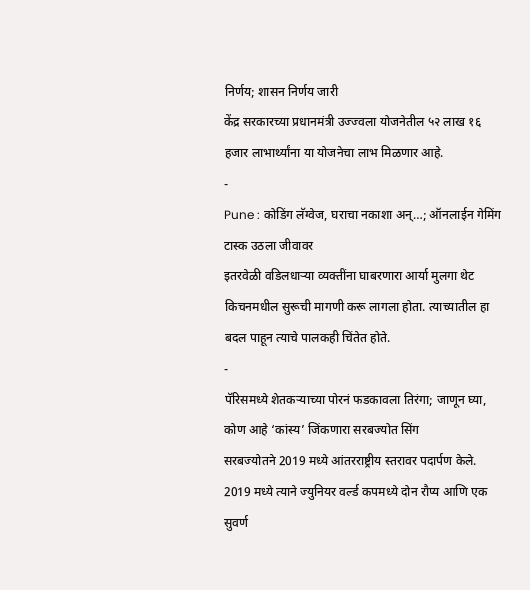निर्णय; शासन निर्णय जारी
केंद्र सरकारच्या प्रधानमंत्री उज्ज्वला योजनेतील ५२ लाख १६ हजार लाभार्थ्यांना या योजनेचा लाभ मिळणार आहे.
-
Pune : कोडिंग लॅग्वेज, घराचा नकाशा अन्…; ऑनलाईन गेमिंग टास्क उठला जीवावर
इतरवेळी वडिलधाऱ्या व्यक्तींना घाबरणारा आर्या मुलगा थेट किचनमधील सुरूची मागणी करू लागला होता. त्याच्यातील हा बदल पाहून त्याचे पालकही चिंतेत होते.
-
पॅरिसमध्ये शेतकऱ्याच्या पोरनं फडकावला तिरंगा; जाणून घ्या, कोण आहे ‘कांस्य’ जिंकणारा सरबज्योत सिंग
सरबज्योतने 2019 मध्ये आंतरराष्ट्रीय स्तरावर पदार्पण केले. 2019 मध्ये त्याने ज्युनियर वर्ल्ड कपमध्ये दोन रौप्य आणि एक सुवर्ण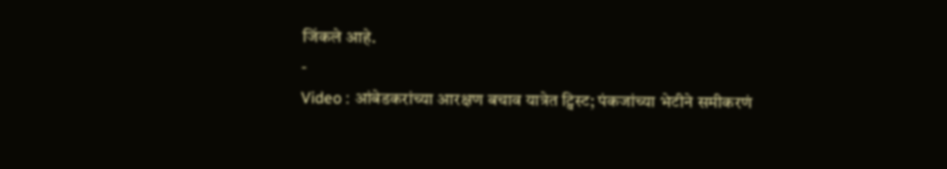जिंकले आहे.
-
Video : आंबेडकरांच्या आरक्षण बचाव यात्रेत ट्विस्ट; पंकजांच्या भेटीने समीकरणं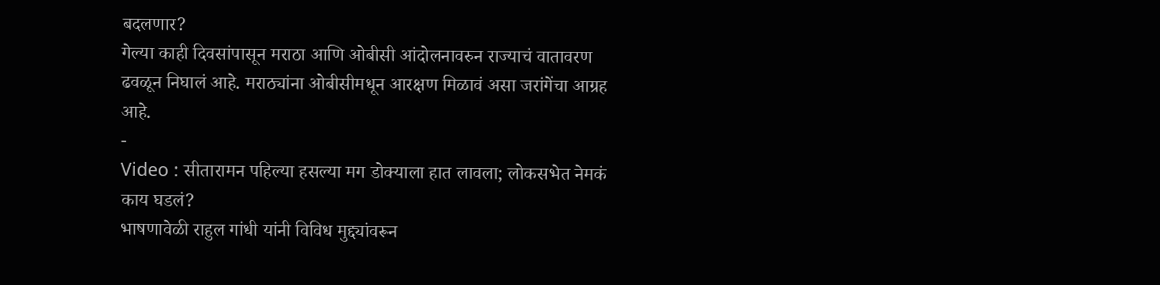बदलणार?
गेल्या काही दिवसांपासून मराठा आणि ओबीसी आंदोलनावरुन राज्याचं वातावरण ढवळून निघालं आहे. मराठ्यांना ओबीसीमधून आरक्षण मिळावं असा जरांगेंचा आग्रह आहे.
-
Video : सीतारामन पहिल्या हसल्या मग डोक्याला हात लावला; लोकसभेत नेमकं काय घडलं?
भाषणावेळी राहुल गांधी यांनी विविध मुद्द्यांवरून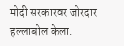मोदी सरकारवर जोरदार हल्लाबोल केला.